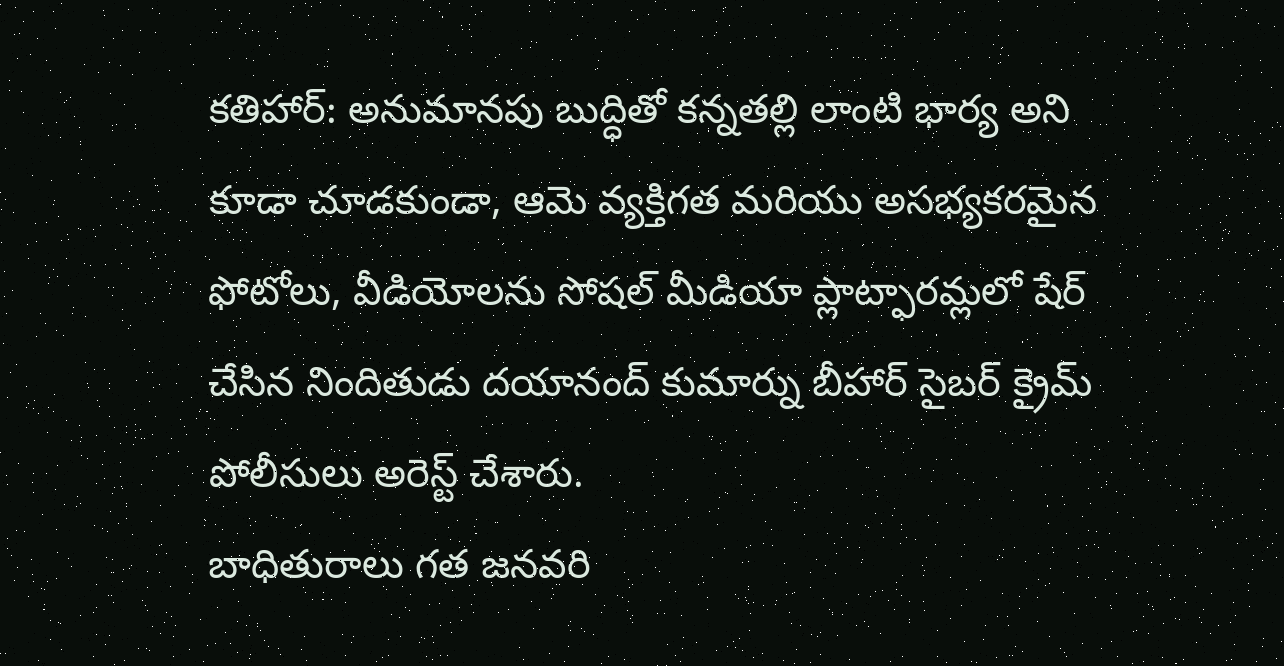కతిహార్: అనుమానపు బుద్ధితో కన్నతల్లి లాంటి భార్య అని కూడా చూడకుండా, ఆమె వ్యక్తిగత మరియు అసభ్యకరమైన ఫోటోలు, వీడియోలను సోషల్ మీడియా ప్లాట్ఫారమ్లలో షేర్ చేసిన నిందితుడు దయానంద్ కుమార్ను బీహార్ సైబర్ క్రైమ్ పోలీసులు అరెస్ట్ చేశారు.
బాధితురాలు గత జనవరి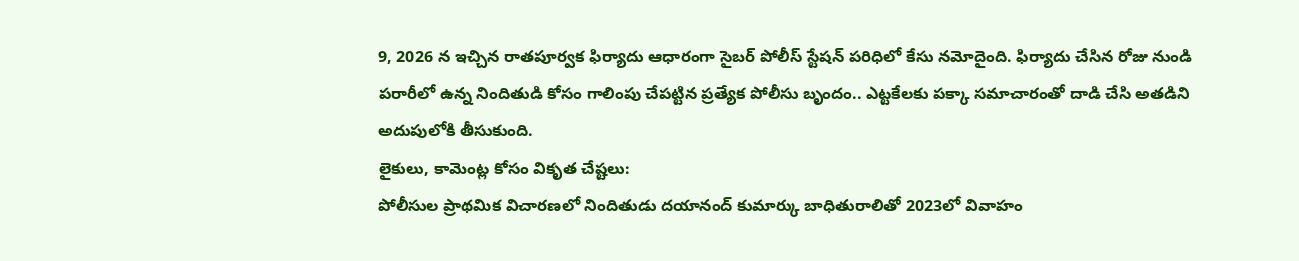9, 2026 న ఇచ్చిన రాతపూర్వక ఫిర్యాదు ఆధారంగా సైబర్ పోలీస్ స్టేషన్ పరిధిలో కేసు నమోదైంది. ఫిర్యాదు చేసిన రోజు నుండి పరారీలో ఉన్న నిందితుడి కోసం గాలింపు చేపట్టిన ప్రత్యేక పోలీసు బృందం.. ఎట్టకేలకు పక్కా సమాచారంతో దాడి చేసి అతడిని అదుపులోకి తీసుకుంది.
లైకులు, కామెంట్ల కోసం వికృత చేష్టలు:
పోలీసుల ప్రాథమిక విచారణలో నిందితుడు దయానంద్ కుమార్కు బాధితురాలితో 2023లో వివాహం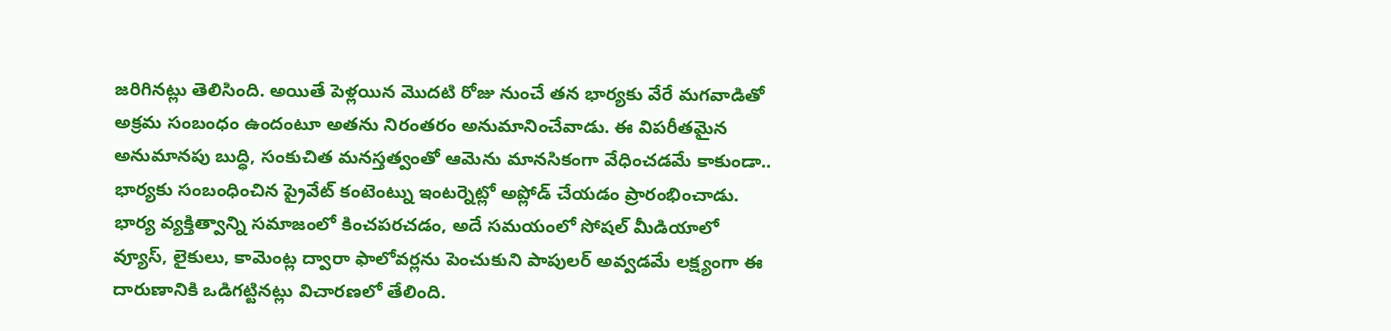జరిగినట్లు తెలిసింది. అయితే పెళ్లయిన మొదటి రోజు నుంచే తన భార్యకు వేరే మగవాడితో అక్రమ సంబంధం ఉందంటూ అతను నిరంతరం అనుమానించేవాడు. ఈ విపరీతమైన అనుమానపు బుద్ధి, సంకుచిత మనస్తత్వంతో ఆమెను మానసికంగా వేధించడమే కాకుండా.. భార్యకు సంబంధించిన ప్రైవేట్ కంటెంట్ను ఇంటర్నెట్లో అప్లోడ్ చేయడం ప్రారంభించాడు.
భార్య వ్యక్తిత్వాన్ని సమాజంలో కించపరచడం, అదే సమయంలో సోషల్ మీడియాలో వ్యూస్, లైకులు, కామెంట్ల ద్వారా ఫాలోవర్లను పెంచుకుని పాపులర్ అవ్వడమే లక్ష్యంగా ఈ దారుణానికి ఒడిగట్టినట్లు విచారణలో తేలింది.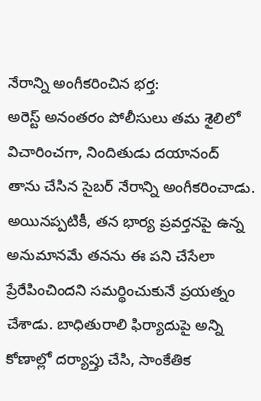నేరాన్ని అంగీకరించిన భర్త:
అరెస్ట్ అనంతరం పోలీసులు తమ శైలిలో విచారించగా, నిందితుడు దయానంద్ తాను చేసిన సైబర్ నేరాన్ని అంగీకరించాడు. అయినప్పటికీ, తన భార్య ప్రవర్తనపై ఉన్న అనుమానమే తనను ఈ పని చేసేలా ప్రేరేపించిందని సమర్థించుకునే ప్రయత్నం చేశాడు. బాధితురాలి ఫిర్యాదుపై అన్ని కోణాల్లో దర్యాప్తు చేసి, సాంకేతిక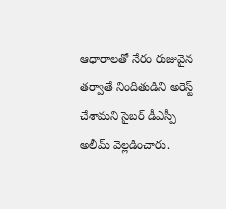ఆధారాలతో నేరం రుజువైన తర్వాతే నిందితుడిని అరెస్ట్ చేశామని సైబర్ డీఎస్పీ అలీమ్ వెల్లడించారు.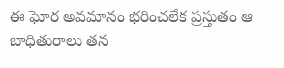ఈ ఘోర అవమానం భరించలేక ప్రస్తుతం ఆ బాధితురాలు తన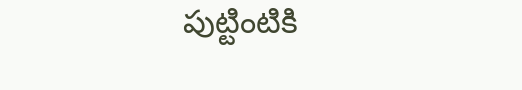పుట్టింటికి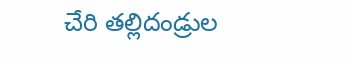చేరి తల్లిదండ్రుల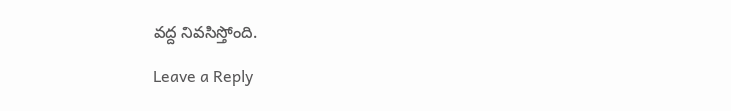వద్ద నివసిస్తోంది.

Leave a Reply